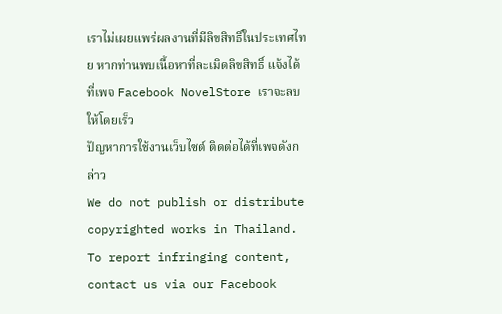เราไม่เผยแพร่ผลงานที่มีลิขสิทธิ์ในประเทศไทย หากท่านพบเนื้อหาที่ละเมิดลิขสิทธิ์ แจ้งได้ที่เพจ Facebook NovelStore เราจะลบให้โดยเร็ว
ปัญหาการใช้งานเว็บไซต์ ติดต่อได้ที่เพจดังกล่าว
We do not publish or distribute copyrighted works in Thailand. To report infringing content, contact us via our Facebook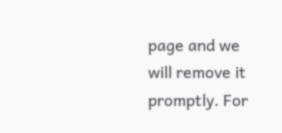page and we will remove it promptly. For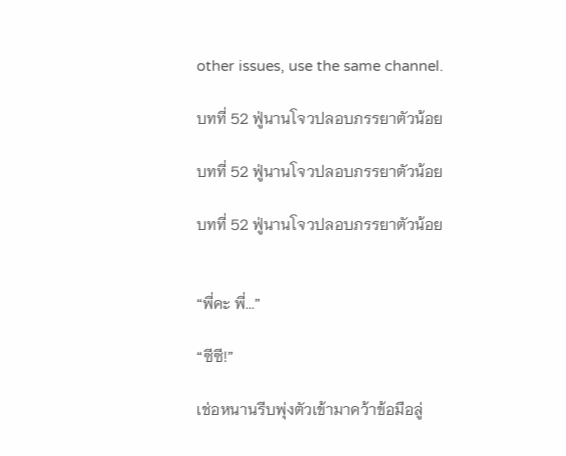other issues, use the same channel.

บทที่ 52 ฟู่นานโจวปลอบภรรยาตัวน้อย

บทที่ 52 ฟู่นานโจวปลอบภรรยาตัวน้อย

บทที่ 52 ฟู่นานโจวปลอบภรรยาตัวน้อย


“พี่คะ พี่...”

“ซีซี!”

เช่อหนานรีบพุ่งตัวเข้ามาคว้าข้อมือลู่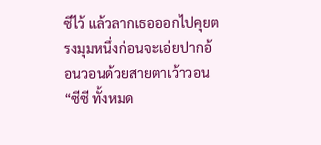ซีไว้ แล้วลากเธอออกไปคุยตรงมุมหนึ่งก่อนจะเอ่ยปากอ้อนวอนด้วยสายตาเว้าวอน “ซีซี ทั้งหมด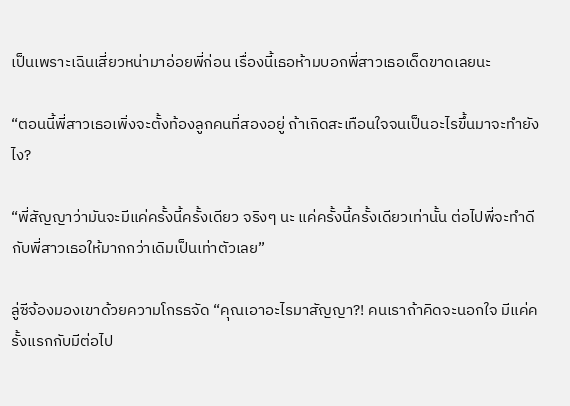เป็นเพราะเฉินเสี่ยวหน่ามาอ่อยพี่ก่อน เรื่องนี้เธอห้ามบอกพี่สาวเธอเด็ดขาดเลยนะ

“ตอนนี้พี่สาวเธอเพิ่งจะตั้งท้องลูกคนที่สองอยู่ ถ้าเกิดสะเทือนใจจนเป็นอะไรขึ้นมาจะทำยังไง?

“พี่สัญญาว่ามันจะมีแค่ครั้งนี้ครั้งเดียว จริงๆ นะ แค่ครั้งนี้ครั้งเดียวเท่านั้น ต่อไปพี่จะทำดีกับพี่สาวเธอให้มากกว่าเดิมเป็นเท่าตัวเลย”

ลู่ซีจ้องมองเขาด้วยความโกรธจัด “คุณเอาอะไรมาสัญญา?! คนเราถ้าคิดจะนอกใจ มีแค่ครั้งแรกกับมีต่อไป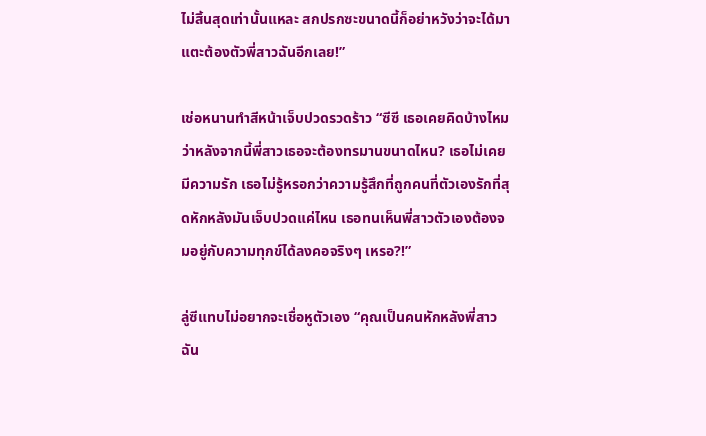ไม่สิ้นสุดเท่านั้นแหละ สกปรกซะขนาดนี้ก็อย่าหวังว่าจะได้มาแตะต้องตัวพี่สาวฉันอีกเลย!”

เช่อหนานทำสีหน้าเจ็บปวดรวดร้าว “ซีซี เธอเคยคิดบ้างไหมว่าหลังจากนี้พี่สาวเธอจะต้องทรมานขนาดไหน? เธอไม่เคยมีความรัก เธอไม่รู้หรอกว่าความรู้สึกที่ถูกคนที่ตัวเองรักที่สุดหักหลังมันเจ็บปวดแค่ไหน เธอทนเห็นพี่สาวตัวเองต้องจมอยู่กับความทุกข์ได้ลงคอจริงๆ เหรอ?!”

ลู่ซีแทบไม่อยากจะเชื่อหูตัวเอง “คุณเป็นคนหักหลังพี่สาวฉัน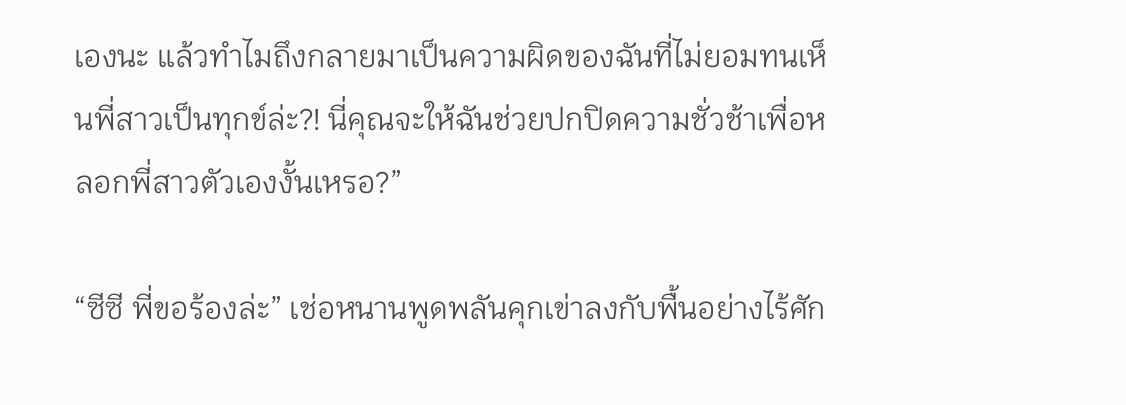เองนะ แล้วทำไมถึงกลายมาเป็นความผิดของฉันที่ไม่ยอมทนเห็นพี่สาวเป็นทุกข์ล่ะ?! นี่คุณจะให้ฉันช่วยปกปิดความชั่วช้าเพื่อหลอกพี่สาวตัวเองงั้นเหรอ?”

“ซีซี พี่ขอร้องล่ะ” เช่อหนานพูดพลันคุกเข่าลงกับพื้นอย่างไร้ศัก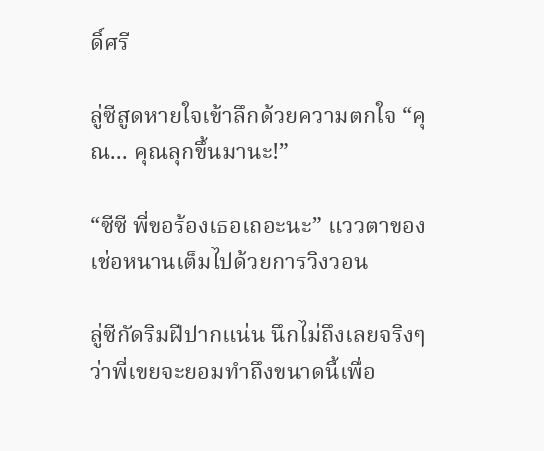ดิ์ศรี

ลู่ซีสูดหายใจเข้าลึกด้วยความตกใจ “คุณ... คุณลุกขึ้นมานะ!”

“ซีซี พี่ขอร้องเธอเถอะนะ” แววตาของเช่อหนานเต็มไปด้วยการวิงวอน

ลู่ซีกัดริมฝีปากแน่น นึกไม่ถึงเลยจริงๆ ว่าพี่เขยจะยอมทำถึงขนาดนี้เพื่อ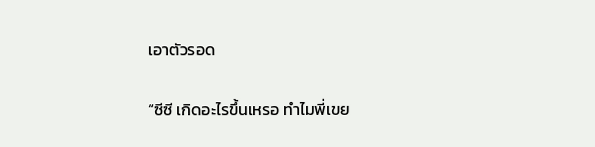เอาตัวรอด

“ซีซี เกิดอะไรขึ้นเหรอ ทำไมพี่เขย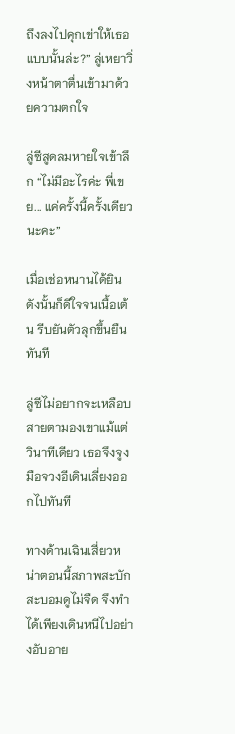ถึงลงไปคุกเข่าให้เธอแบบนั้นล่ะ?” ลู่เหยาวิ่งหน้าตาตื่นเข้ามาด้วยความตกใจ

ลู่ซีสูดลมหายใจเข้าลึก “ไม่มีอะไรค่ะ พี่เขย... แค่ครั้งนี้ครั้งเดียวนะคะ”

เมื่อเช่อหนานได้ยินดังนั้นก็ดีใจจนเนื้อเต้น รีบยันตัวลุกขึ้นยืนทันที

ลู่ซีไม่อยากจะเหลือบสายตามองเขาแม้แต่วินาทีเดียว เธอจึงจูงมือจวงอีเดินเลี่ยงออกไปทันที

ทางด้านเฉินเสี่ยวหน่าตอนนี้สภาพสะบักสะบอมดูไม่จืด จึงทำได้เพียงเดินหนีไปอย่างอับอาย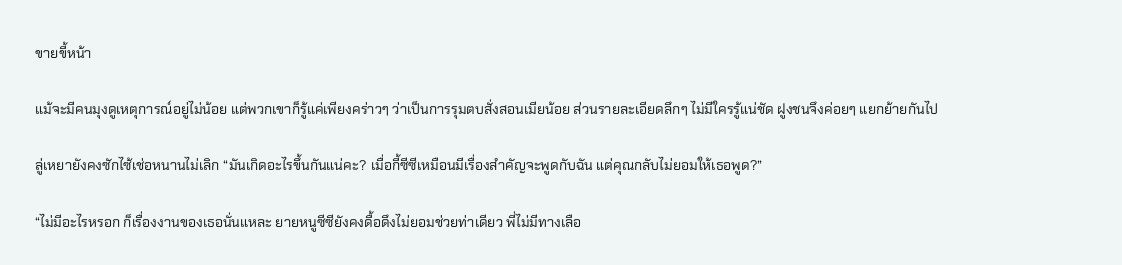ขายขี้หน้า

แม้จะมีคนมุงดูเหตุการณ์อยู่ไม่น้อย แต่พวกเขาก็รู้แค่เพียงคร่าวๆ ว่าเป็นการรุมตบสั่งสอนเมียน้อย ส่วนรายละเอียดลึกๆ ไม่มีใครรู้แน่ชัด ฝูงชนจึงค่อยๆ แยกย้ายกันไป

ลู่เหยายังคงซักไซ้เช่อหนานไม่เลิก “มันเกิดอะไรขึ้นกันแน่คะ? เมื่อกี้ซีซีเหมือนมีเรื่องสำคัญจะพูดกับฉัน แต่คุณกลับไม่ยอมให้เธอพูด?”

“ไม่มีอะไรหรอก ก็เรื่องงานของเธอนั่นแหละ ยายหนูซีซียังคงดื้อดึงไม่ยอมช่วยท่าเดียว พี่ไม่มีทางเลือ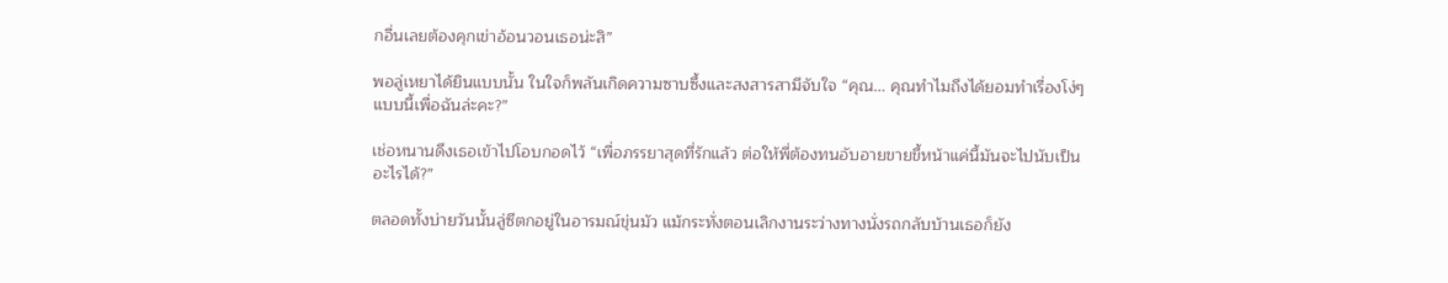กอื่นเลยต้องคุกเข่าอ้อนวอนเธอน่ะสิ”

พอลู่เหยาได้ยินแบบนั้น ในใจก็พลันเกิดความซาบซึ้งและสงสารสามีจับใจ “คุณ... คุณทำไมถึงได้ยอมทำเรื่องโง่ๆ แบบนี้เพื่อฉันล่ะคะ?”

เช่อหนานดึงเธอเข้าไปโอบกอดไว้ “เพื่อภรรยาสุดที่รักแล้ว ต่อให้พี่ต้องทนอับอายขายขี้หน้าแค่นี้มันจะไปนับเป็นอะไรได้?”

ตลอดทั้งบ่ายวันนั้นลู่ซีตกอยู่ในอารมณ์ขุ่นมัว แม้กระทั่งตอนเลิกงานระว่างทางนั่งรถกลับบ้านเธอก็ยัง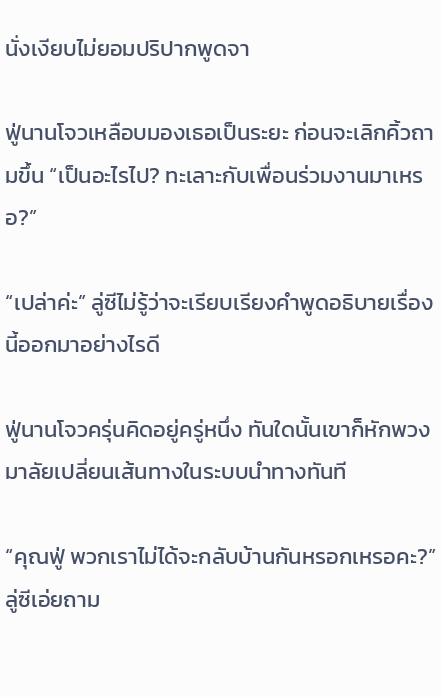นั่งเงียบไม่ยอมปริปากพูดจา

ฟู่นานโจวเหลือบมองเธอเป็นระยะ ก่อนจะเลิกคิ้วถามขึ้น “เป็นอะไรไป? ทะเลาะกับเพื่อนร่วมงานมาเหรอ?”

“เปล่าค่ะ” ลู่ซีไม่รู้ว่าจะเรียบเรียงคำพูดอธิบายเรื่องนี้ออกมาอย่างไรดี

ฟู่นานโจวครุ่นคิดอยู่ครู่หนึ่ง ทันใดนั้นเขาก็หักพวงมาลัยเปลี่ยนเส้นทางในระบบนำทางทันที

“คุณฟู่ พวกเราไม่ได้จะกลับบ้านกันหรอกเหรอคะ?” ลู่ซีเอ่ยถาม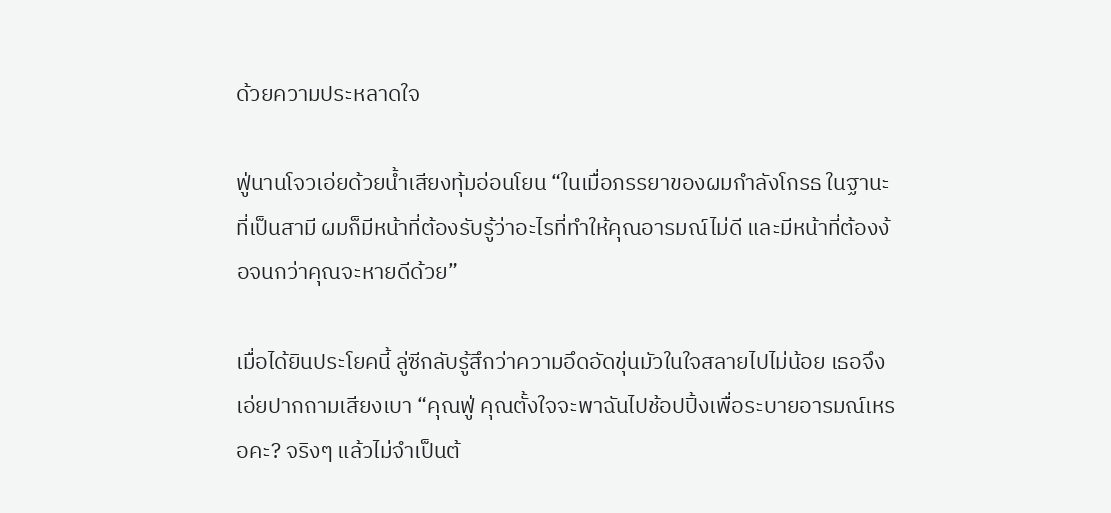ด้วยความประหลาดใจ

ฟู่นานโจวเอ่ยด้วยน้ำเสียงทุ้มอ่อนโยน “ในเมื่อภรรยาของผมกำลังโกรธ ในฐานะที่เป็นสามี ผมก็มีหน้าที่ต้องรับรู้ว่าอะไรที่ทำให้คุณอารมณ์ไม่ดี และมีหน้าที่ต้องง้อจนกว่าคุณจะหายดีด้วย”

เมื่อได้ยินประโยคนี้ ลู่ซีกลับรู้สึกว่าความอึดอัดขุ่นมัวในใจสลายไปไม่น้อย เธอจึงเอ่ยปากถามเสียงเบา “คุณฟู่ คุณตั้งใจจะพาฉันไปช้อปปิ้งเพื่อระบายอารมณ์เหรอคะ? จริงๆ แล้วไม่จำเป็นต้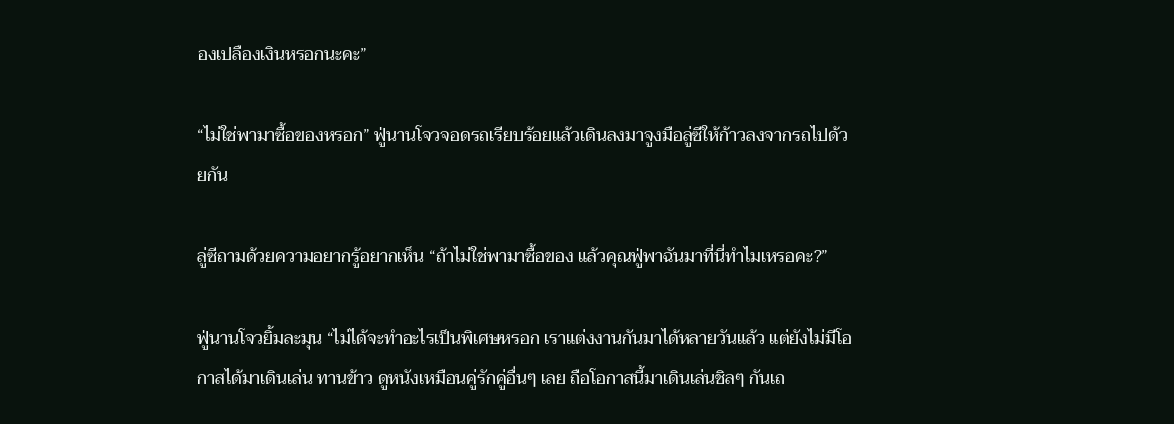องเปลืองเงินหรอกนะคะ”

“ไม่ใช่พามาซื้อของหรอก” ฟู่นานโจวจอดรถเรียบร้อยแล้วเดินลงมาจูงมือลู่ซีให้ก้าวลงจากรถไปด้วยกัน

ลู่ซีถามด้วยความอยากรู้อยากเห็น “ถ้าไม่ใช่พามาซื้อของ แล้วคุณฟู่พาฉันมาที่นี่ทำไมเหรอคะ?”

ฟู่นานโจวยิ้มละมุน “ไม่ได้จะทำอะไรเป็นพิเศษหรอก เราแต่งงานกันมาได้หลายวันแล้ว แต่ยังไม่มีโอกาสได้มาเดินเล่น ทานข้าว ดูหนังเหมือนคู่รักคู่อื่นๆ เลย ถือโอกาสนี้มาเดินเล่นชิลๆ กันเถ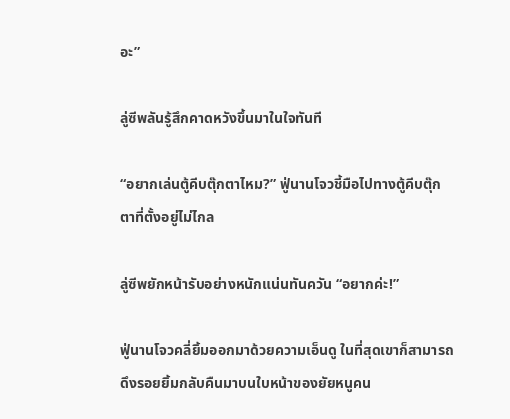อะ”

ลู่ซีพลันรู้สึกคาดหวังขึ้นมาในใจทันที

“อยากเล่นตู้คีบตุ๊กตาไหม?” ฟู่นานโจวชี้มือไปทางตู้คีบตุ๊กตาที่ตั้งอยู่ไม่ไกล

ลู่ซีพยักหน้ารับอย่างหนักแน่นทันควัน “อยากค่ะ!”

ฟู่นานโจวคลี่ยิ้มออกมาด้วยความเอ็นดู ในที่สุดเขาก็สามารถดึงรอยยิ้มกลับคืนมาบนใบหน้าของยัยหนูคน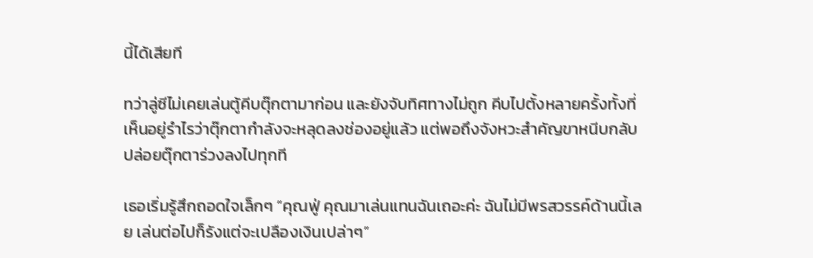นี้ได้เสียที

ทว่าลู่ซีไม่เคยเล่นตู้คีบตุ๊กตามาก่อน และยังจับทิศทางไม่ถูก คีบไปตั้งหลายครั้งทั้งที่เห็นอยู่รำไรว่าตุ๊กตากำลังจะหลุดลงช่องอยู่แล้ว แต่พอถึงจังหวะสำคัญขาหนีบกลับปล่อยตุ๊กตาร่วงลงไปทุกที

เธอเริ่มรู้สึกถอดใจเล็กๆ “คุณฟู่ คุณมาเล่นแทนฉันเถอะค่ะ ฉันไม่มีพรสวรรค์ด้านนี้เลย เล่นต่อไปก็รังแต่จะเปลืองเงินเปล่าๆ”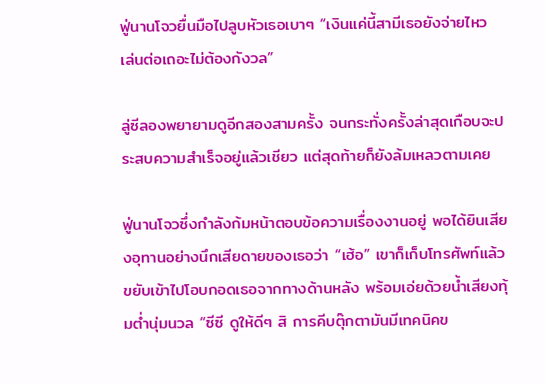ฟู่นานโจวยื่นมือไปลูบหัวเธอเบาๆ “เงินแค่นี้สามีเธอยังจ่ายไหว เล่นต่อเถอะไม่ต้องกังวล”

ลู่ซีลองพยายามดูอีกสองสามครั้ง จนกระทั่งครั้งล่าสุดเกือบจะประสบความสำเร็จอยู่แล้วเชียว แต่สุดท้ายก็ยังล้มเหลวตามเคย

ฟู่นานโจวซึ่งกำลังก้มหน้าตอบข้อความเรื่องงานอยู่ พอได้ยินเสียงอุทานอย่างนึกเสียดายของเธอว่า “เฮ้อ” เขาก็เก็บโทรศัพท์แล้วขยับเข้าไปโอบกอดเธอจากทางด้านหลัง พร้อมเอ่ยด้วยน้ำเสียงทุ้มต่ำนุ่มนวล “ซีซี ดูให้ดีๆ สิ การคีบตุ๊กตามันมีเทคนิคข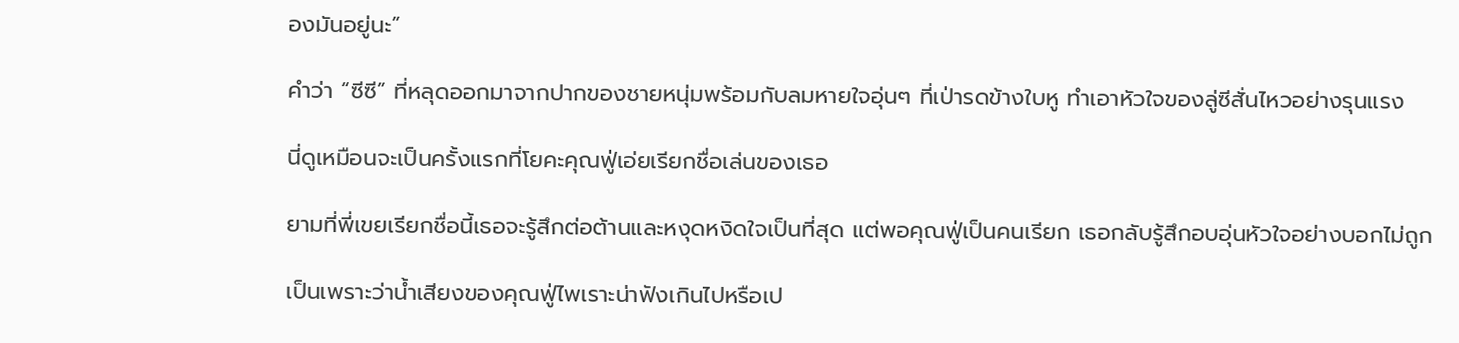องมันอยู่นะ”

คำว่า “ซีซี” ที่หลุดออกมาจากปากของชายหนุ่มพร้อมกับลมหายใจอุ่นๆ ที่เป่ารดข้างใบหู ทำเอาหัวใจของลู่ซีสั่นไหวอย่างรุนแรง

นี่ดูเหมือนจะเป็นครั้งแรกที่โยคะคุณฟู่เอ่ยเรียกชื่อเล่นของเธอ

ยามที่พี่เขยเรียกชื่อนี้เธอจะรู้สึกต่อต้านและหงุดหงิดใจเป็นที่สุด แต่พอคุณฟู่เป็นคนเรียก เธอกลับรู้สึกอบอุ่นหัวใจอย่างบอกไม่ถูก

เป็นเพราะว่าน้ำเสียงของคุณฟู่ไพเราะน่าฟังเกินไปหรือเป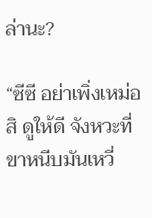ล่านะ?

“ซีซี อย่าเพิ่งเหม่อสิ ดูให้ดี จังหวะที่ขาหนีบมันเหวี่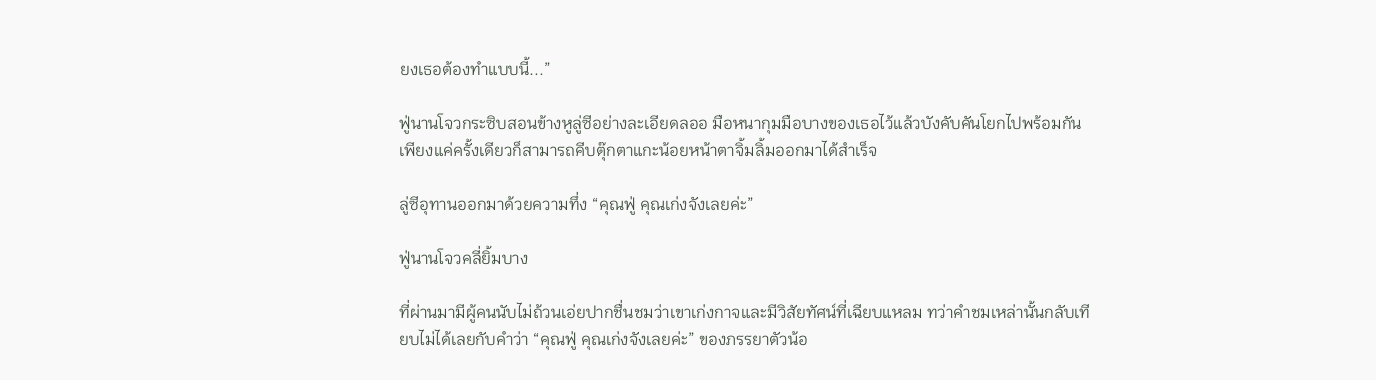ยงเธอต้องทำแบบนี้...”

ฟู่นานโจวกระซิบสอนข้างหูลู่ซีอย่างละเอียดลออ มือหนากุมมือบางของเธอไว้แล้วบังคับคันโยกไปพร้อมกัน เพียงแค่ครั้งเดียวก็สามารถคีบตุ๊กตาแกะน้อยหน้าตาจิ้มลิ้มออกมาได้สำเร็จ

ลู่ซีอุทานออกมาด้วยความทึ่ง “คุณฟู่ คุณเก่งจังเลยค่ะ”

ฟู่นานโจวคลี่ยิ้มบาง

ที่ผ่านมามีผู้คนนับไม่ถ้วนเอ่ยปากชื่นชมว่าเขาเก่งกาจและมีวิสัยทัศน์ที่เฉียบแหลม ทว่าคำชมเหล่านั้นกลับเทียบไม่ได้เลยกับคำว่า “คุณฟู่ คุณเก่งจังเลยค่ะ” ของภรรยาตัวน้อ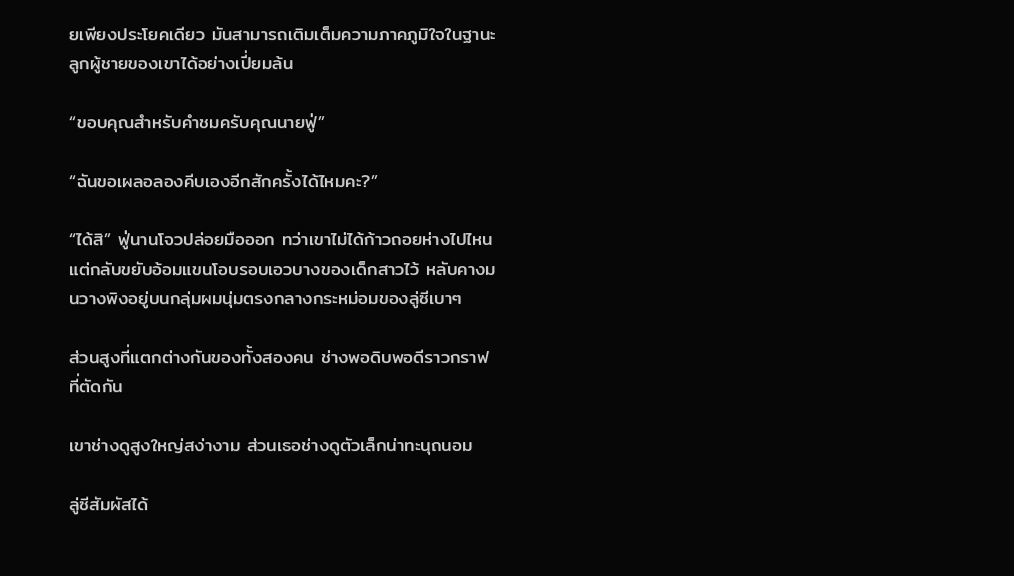ยเพียงประโยคเดียว มันสามารถเติมเต็มความภาคภูมิใจในฐานะลูกผู้ชายของเขาได้อย่างเปี่ยมล้น

“ขอบคุณสำหรับคำชมครับคุณนายฟู่”

“ฉันขอเผลอลองคีบเองอีกสักครั้งได้ไหมคะ?”

“ได้สิ” ฟู่นานโจวปล่อยมือออก ทว่าเขาไม่ได้ก้าวถอยห่างไปไหน แต่กลับขยับอ้อมแขนโอบรอบเอวบางของเด็กสาวไว้ หลับคางมนวางพิงอยู่บนกลุ่มผมนุ่มตรงกลางกระหม่อมของลู่ซีเบาๆ

ส่วนสูงที่แตกต่างกันของทั้งสองคน ช่างพอดิบพอดีราวกราฟที่ตัดกัน

เขาช่างดูสูงใหญ่สง่างาม ส่วนเธอช่างดูตัวเล็กน่าทะนุถนอม

ลู่ซีสัมผัสได้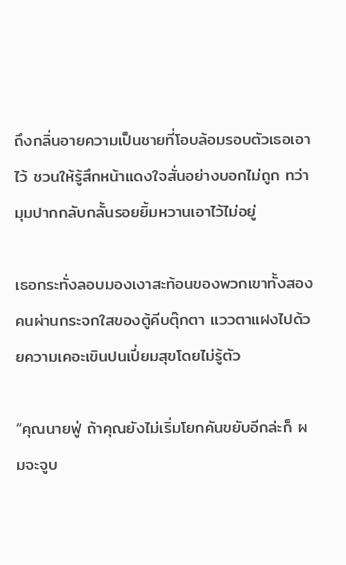ถึงกลิ่นอายความเป็นชายที่โอบล้อมรอบตัวเธอเอาไว้ ชวนให้รู้สึกหน้าแดงใจสั่นอย่างบอกไม่ถูก ทว่ามุมปากกลับกลั้นรอยยิ้มหวานเอาไว้ไม่อยู่

เธอกระทั่งลอบมองเงาสะท้อนของพวกเขาทั้งสองคนผ่านกระจกใสของตู้คีบตุ๊กตา แววตาแฝงไปด้วยความเคอะเขินปนเปี่ยมสุขโดยไม่รู้ตัว

“คุณนายฟู่ ถ้าคุณยังไม่เริ่มโยกคันขยับอีกล่ะก็ ผมจะจูบ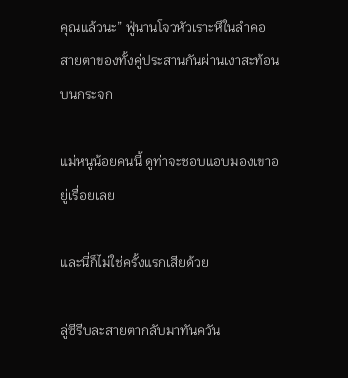คุณแล้วนะ” ฟู่นานโจวหัวเราะหึในลำคอ สายตาของทั้งคู่ประสานกันผ่านเงาสะท้อนบนกระจก

แม่หนูน้อยคนนี้ ดูท่าจะชอบแอบมองเขาอยู่เรื่อยเลย

และนี่ก็ไม่ใช่ครั้งแรกเสียด้วย

ลู่ซีรีบละสายตากลับมาทันควัน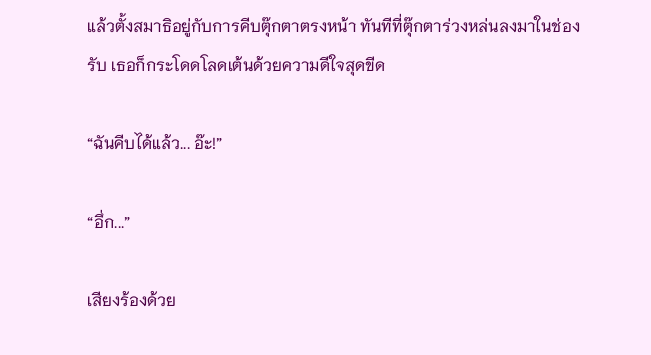แล้วตั้งสมาธิอยู่กับการคีบตุ๊กตาตรงหน้า ทันทีที่ตุ๊กตาร่วงหล่นลงมาในช่องรับ เธอก็กระโดดโลดเต้นด้วยความดีใจสุดขีด

“ฉันคีบได้แล้ว... อ๊ะ!”

“อึ่ก...”

เสียงร้องด้วย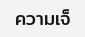ความเจ็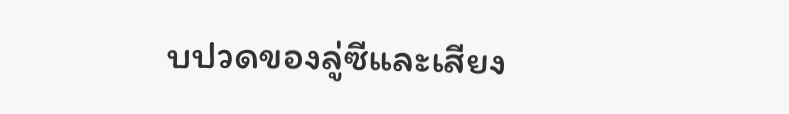บปวดของลู่ซีและเสียง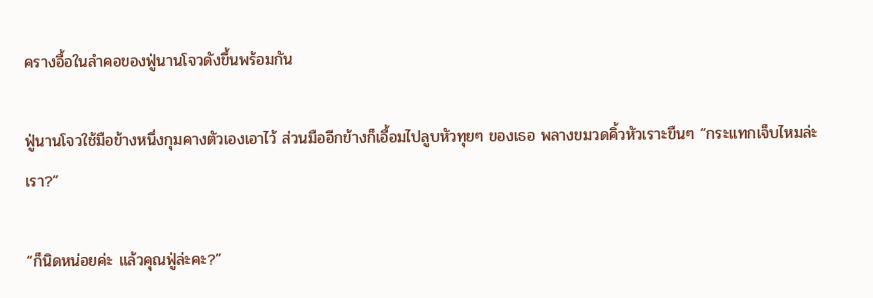ครางอื้อในลำคอของฟู่นานโจวดังขึ้นพร้อมกัน

ฟู่นานโจวใช้มือข้างหนึ่งกุมคางตัวเองเอาไว้ ส่วนมืออีกข้างก็เอื้อมไปลูบหัวทุยๆ ของเธอ พลางขมวดคิ้วหัวเราะขืนๆ “กระแทกเจ็บไหมล่ะเรา?”

“ก็นิดหน่อยค่ะ แล้วคุณฟู่ล่ะคะ?”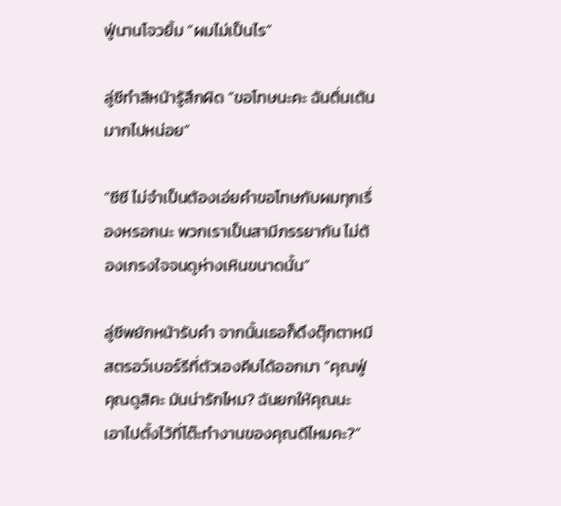ฟู่นานโจวยิ้ม “ผมไม่เป็นไร”

ลู่ซีทำสีหน้ารู้สึกผิด “ขอโทษนะคะ ฉันตื่นเต้นมากไปหน่อย”

“ซีซี ไม่จำเป็นต้องเอ่ยคำขอโทษกับผมทุกเรื่องหรอกนะ พวกเราเป็นสามีภรรยากัน ไม่ต้องเกรงใจจนดูห่างเหินขนาดนั้น”

ลู่ซีพยักหน้ารับคำ จากนั้นเธอก็ดึงตุ๊กตาหมีสตรอว์เบอร์รีที่ตัวเองคีบได้ออกมา “คุณฟู่ คุณดูสิคะ มันน่ารักไหม? ฉันยกให้คุณนะ เอาไปตั้งไว้ที่โต๊ะทำงานของคุณดีไหมคะ?”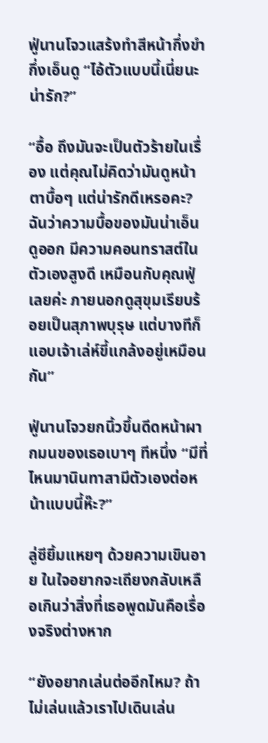ฟู่นานโจวแสร้งทำสีหน้ากึ่งขำกึ่งเอ็นดู “ไอ้ตัวแบบนี้เนี่ยนะน่ารัก?”

“อื้อ ถึงมันจะเป็นตัวร้ายในเรื่อง แต่คุณไม่คิดว่ามันดูหน้าตาบื้อๆ แต่น่ารักดีเหรอคะ? ฉันว่าความบื้อของมันน่าเอ็นดูออก มีความคอนทราสต์ในตัวเองสูงดี เหมือนกับคุณฟู่เลยค่ะ ภายนอกดูสุขุมเรียบร้อยเป็นสุภาพบุรุษ แต่บางทีก็แอบเจ้าเล่ห์ขี้แกล้งอยู่เหมือนกัน”

ฟู่นานโจวยกนิ้วขึ้นดีดหน้าผากมนของเธอเบาๆ ทีหนึ่ง “มีที่ไหนมานินทาสามีตัวเองต่อหน้าแบบนี้ห๊ะ?”

ลู่ซียิ้มแหยๆ ด้วยความเขินอาย ในใจอยากจะเถียงกลับเหลือเกินว่าสิ่งที่เธอพูดมันคือเรื่องจริงต่างหาก

“ยังอยากเล่นต่ออีกไหม? ถ้าไม่เล่นแล้วเราไปเดินเล่น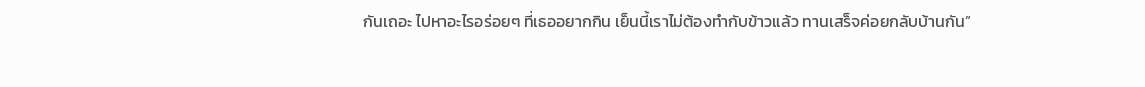กันเถอะ ไปหาอะไรอร่อยๆ ที่เธออยากกิน เย็นนี้เราไม่ต้องทำกับข้าวแล้ว ทานเสร็จค่อยกลับบ้านกัน”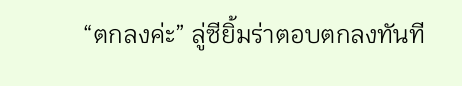“ตกลงค่ะ” ลู่ซียิ้มร่าตอบตกลงทันที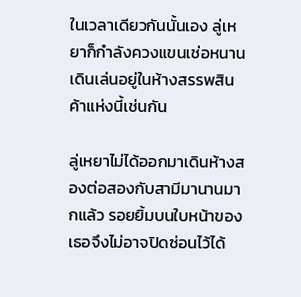ในเวลาเดียวกันนั้นเอง ลู่เหยาก็กำลังควงแขนเช่อหนานเดินเล่นอยู่ในห้างสรรพสินค้าแห่งนี้เช่นกัน

ลู่เหยาไม่ได้ออกมาเดินห้างสองต่อสองกับสามีมานานมากแล้ว รอยยิ้มบนใบหน้าของเธอจึงไม่อาจปิดซ่อนไว้ได้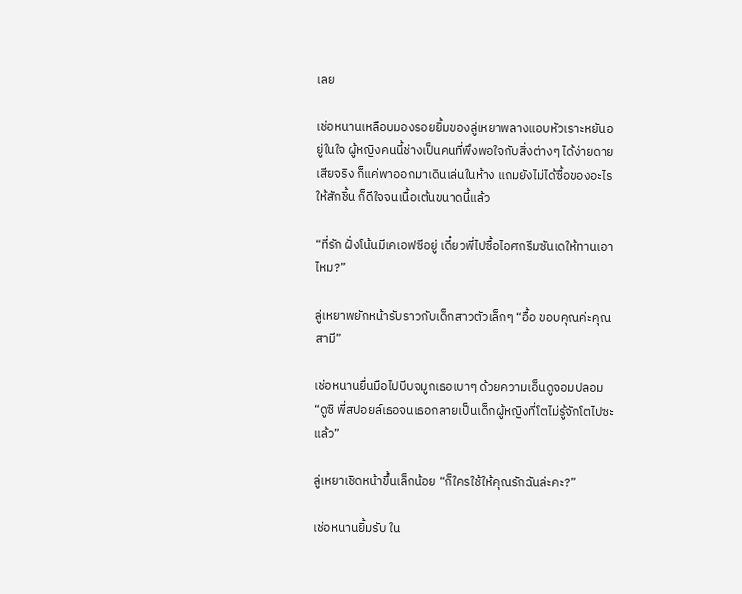เลย

เช่อหนานเหลือบมองรอยยิ้มของลู่เหยาพลางแอบหัวเราะหยันอยู่ในใจ ผู้หญิงคนนี้ช่างเป็นคนที่พึงพอใจกับสิ่งต่างๆ ได้ง่ายดายเสียจริง ก็แค่พาออกมาเดินเล่นในห้าง แถมยังไม่ได้ซื้อของอะไรให้สักชิ้น ก็ดีใจจนเนื้อเต้นขนาดนี้แล้ว

“ที่รัก ฝั่งโน้นมีเคเอฟซีอยู่ เดี๋ยวพี่ไปซื้อไอศกรีมซันเดให้ทานเอาไหม?”

ลู่เหยาพยักหน้ารับราวกับเด็กสาวตัวเล็กๆ “อื้อ ขอบคุณค่ะคุณสามี”

เช่อหนานยื่นมือไปบีบจมูกเธอเบาๆ ด้วยความเอ็นดูจอมปลอม “ดูซิ พี่สปอยล์เธอจนเธอกลายเป็นเด็กผู้หญิงที่โตไม่รู้จักโตไปซะแล้ว”

ลู่เหยาเชิดหน้าขึ้นเล็กน้อย “ก็ใครใช้ให้คุณรักฉันล่ะคะ?”

เช่อหนานยิ้มรับ ใน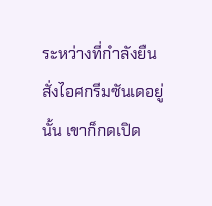ระหว่างที่กำลังยืนสั่งไอศกรีมซันเดอยู่นั้น เขาก็กดเปิด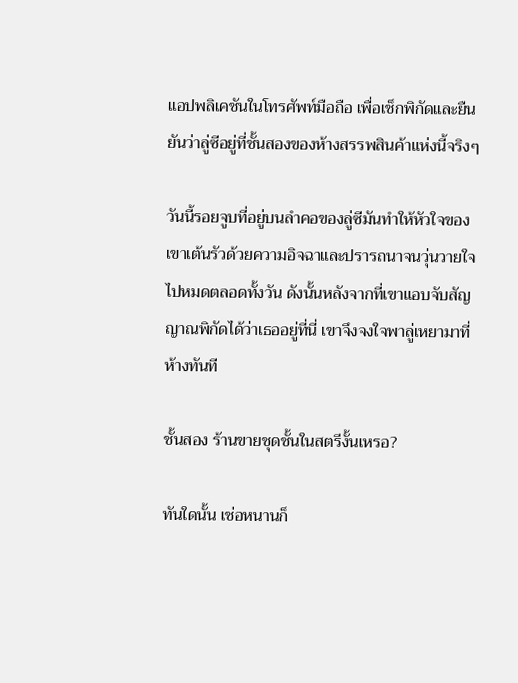แอปพลิเคชันในโทรศัพท์มือถือ เพื่อเช็กพิกัดและยืนยันว่าลู่ซีอยู่ที่ชั้นสองของห้างสรรพสินค้าแห่งนี้จริงๆ

วันนี้รอยจูบที่อยู่บนลำคอของลู่ซีมันทำให้หัวใจของเขาเต้นรัวด้วยความอิจฉาและปรารถนาจนวุ่นวายใจไปหมดตลอดทั้งวัน ดังนั้นหลังจากที่เขาแอบจับสัญญาณพิกัดได้ว่าเธออยู่ที่นี่ เขาจึงจงใจพาลู่เหยามาที่ห้างทันที

ชั้นสอง ร้านขายชุดชั้นในสตรีงั้นเหรอ?

ทันใดนั้น เช่อหนานก็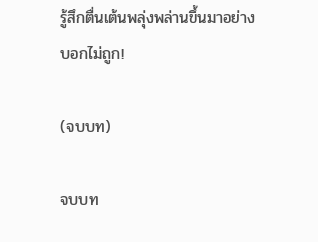รู้สึกตื่นเต้นพลุ่งพล่านขึ้นมาอย่างบอกไม่ถูก!

(จบบท)

จบบท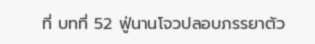ที่ บทที่ 52 ฟู่นานโจวปลอบภรรยาตัว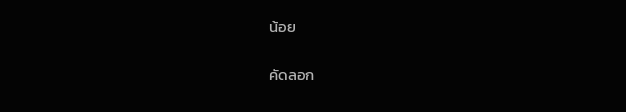น้อย

คัดลอก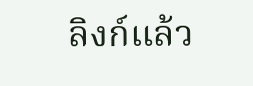ลิงก์แล้ว